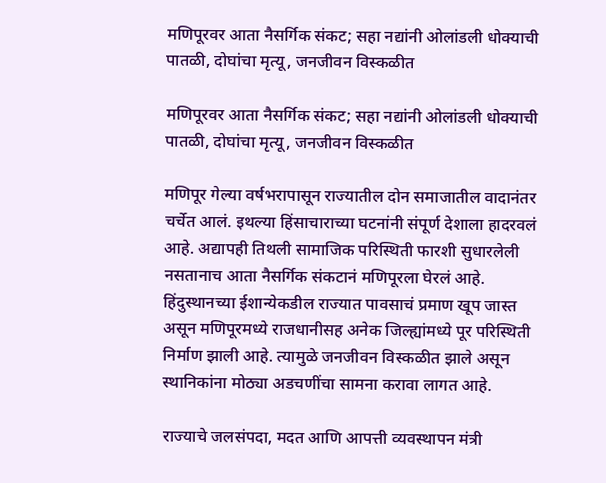मणिपूरवर आता नैसर्गिक संकट; सहा नद्यांनी ओलांडली धोक्याची पातळी, दोघांचा मृत्यू, जनजीवन विस्कळीत

मणिपूरवर आता नैसर्गिक संकट; सहा नद्यांनी ओलांडली धोक्याची पातळी, दोघांचा मृत्यू, जनजीवन विस्कळीत

मणिपूर गेल्या वर्षभरापासून राज्यातील दोन समाजातील वादानंतर चर्चेत आलं. इथल्या हिंसाचाराच्या घटनांनी संपूर्ण देशाला हादरवलं आहे. अद्यापही तिथली सामाजिक परिस्थिती फारशी सुधारलेली नसतानाच आता नैसर्गिक संकटानं मणिपूरला घेरलं आहे. हिंदुस्थानच्या ईशान्येकडील राज्यात पावसाचं प्रमाण खूप जास्त असून मणिपूरमध्ये राजधानीसह अनेक जिल्ह्यांमध्ये पूर परिस्थिती निर्माण झाली आहे. त्यामुळे जनजीवन विस्कळीत झाले असून स्थानिकांना मोठ्या अडचणींचा सामना करावा लागत आहे.

राज्याचे जलसंपदा, मदत आणि आपत्ती व्यवस्थापन मंत्री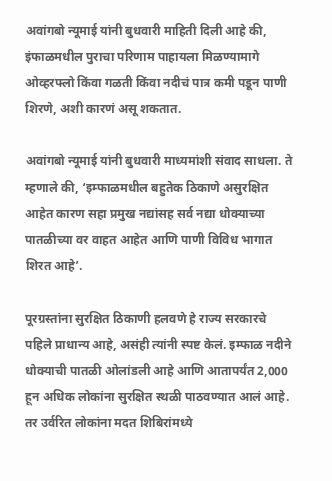अवांगबो न्यूमाई यांनी बुधवारी माहिती दिली आहे की, इंफाळमधील पुराचा परिणाम पाहायला मिळण्यामागे ओव्हरफ्लो किंवा गळती किंवा नदीचं पात्र कमी पडून पाणी शिरणे, अशी कारणं असू शकतात.

अवांगबो न्यूमाई यांनी बुधवारी माध्यमांशी संवाद साधला. ते म्हणाले की, ‘इम्फाळमधील बहुतेक ठिकाणे असुरक्षित आहेत कारण सहा प्रमुख नद्यांसह सर्व नद्या धोक्याच्या पातळीच्या वर वाहत आहेत आणि पाणी विविध भागात शिरत आहे’.

पूरग्रस्तांना सुरक्षित ठिकाणी हलवणे हे राज्य सरकारचे पहिले प्राधान्य आहे, असंही त्यांनी स्पष्ट केलं. इम्फाळ नदीने धोक्याची पातळी ओलांडली आहे आणि आतापर्यंत 2,000 हून अधिक लोकांना सुरक्षित स्थळी पाठवण्यात आलं आहे. तर उर्वरित लोकांना मदत शिबिरांमध्ये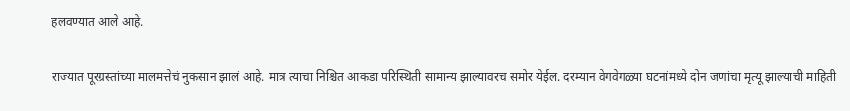हलवण्यात आले आहे.

राज्यात पूरग्रस्तांच्या मालमत्तेचं नुकसान झालं आहे. मात्र त्याचा निश्चित आकडा परिस्थिती सामान्य झाल्यावरच समोर येईल. दरम्यान वेगवेगळ्या घटनांमध्ये दोन जणांचा मृत्यू झाल्याची माहिती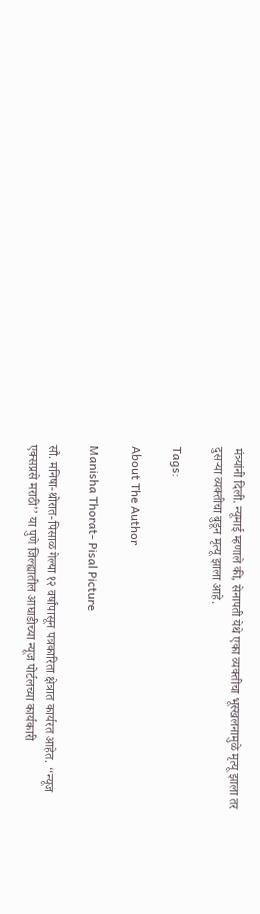मंत्र्यांनी दिली. न्यूमाई म्हणाले की, सेनापती येथे एका व्यक्तीचा भूस्खलनामुळे मृत्यू झाला तर दुसऱ्या व्यक्तीचा बुडून मृत्यू झाला आहे.

Tags:

About The Author

Manisha Thorat- Pisal Picture

सौ. मनिषा-थोरात-पिसाळ गेल्या १२ वर्षांपासून पत्रकारिता क्षेत्रात कार्यरत आहेत. ‘‘न्यूज एक्सप्रसे मराठी’’ या पुणे जिल्ह्यातील आघाडीच्या न्यूज पोर्टलच्या कार्यकारी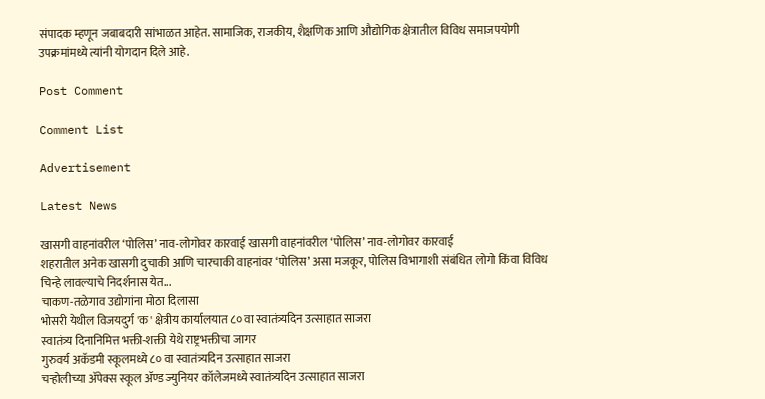संपादक म्हणून जबाबदारी सांभाळत आहेत. सामाजिक, राजकीय, शैक्षणिक आणि औद्योगिक क्षेत्रातील विविध समाजपयोगी उपक्रमांमध्ये त्यांनी योगदान दिले आहे.

Post Comment

Comment List

Advertisement

Latest News

खासगी वाहनांवरील ‘पोलिस’ नाव-लोगोवर कारवाई खासगी वाहनांवरील ‘पोलिस’ नाव-लोगोवर कारवाई
शहरातील अनेक खासगी दुचाकी आणि चारचाकी वाहनांवर ‘पोलिस’ असा मजकूर, पोलिस विभागाशी संबंधित लोगो किंवा विविध चिन्हे लावल्याचे निदर्शनास येत...
चाकण-तळेगाव उद्योगांना मोठा दिलासा
भोसरी येथील विजयदुर्ग 'क' क्षेत्रीय कार्यालयात ८० वा स्वातंत्र्यदिन उत्साहात साजरा
स्वातंत्र्य दिनानिमित्त भक्ती-शक्ती येथे राष्ट्रभक्तीचा जागर
गुरुवर्य अकॅडमी स्कूलमध्ये ८० वा स्वातंत्र्यदिन उत्साहात साजरा
चऱ्होलीच्या अ‍ॅपेक्स स्कूल अ‍ॅण्ड ज्युनियर कॉलेजमध्ये स्वातंत्र्यदिन उत्साहात साजरा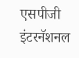एसपीजी इंटरनॅशनल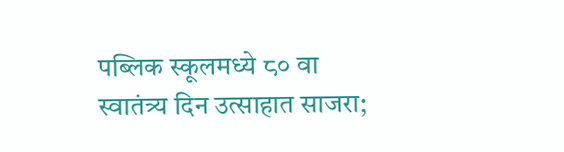पब्लिक स्कूलमध्ये ८० वा स्वातंत्र्य दिन उत्साहात साजरा;